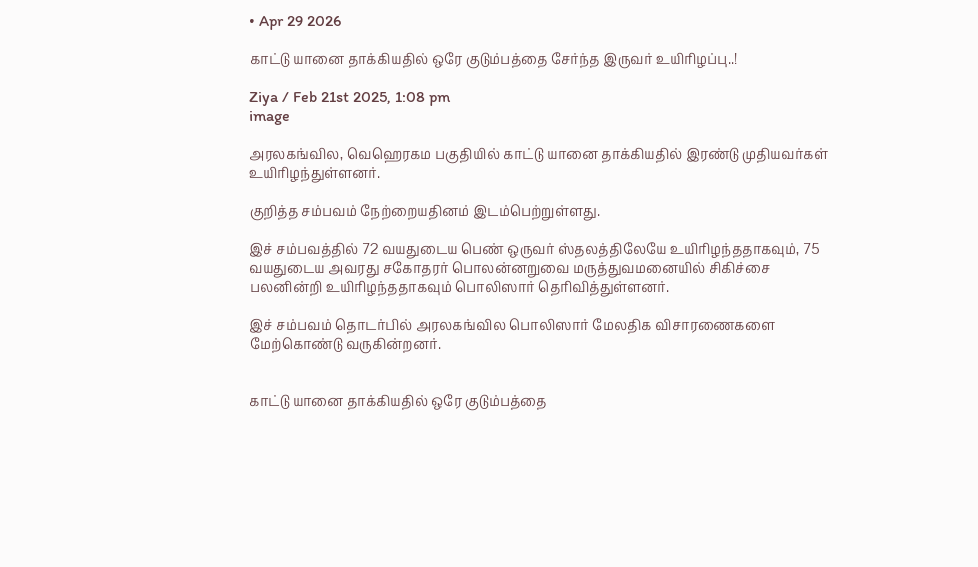• Apr 29 2026

காட்டு யானை தாக்கியதில் ஒரே குடும்பத்தை சேர்ந்த இருவர் உயிரிழப்பு..!

Ziya / Feb 21st 2025, 1:08 pm
image

அரலகங்வில, வெஹெரகம பகுதியில் காட்டு யானை தாக்கியதில் இரண்டு முதியவர்கள் உயிரிழந்துள்ளனர்.

குறித்த சம்பவம் நேற்றையதினம் இடம்பெற்றுள்ளது.

இச் சம்பவத்தில் 72 வயதுடைய பெண் ஒருவர் ஸ்தலத்திலேயே உயிரிழந்ததாகவும், 75 வயதுடைய அவரது சகோதரர் பொலன்னறுவை மருத்துவமனையில் சிகிச்சை பலனின்றி உயிரிழந்ததாகவும் பொலிஸார் தெரிவித்துள்ளனர்.

இச் சம்பவம் தொடர்பில் அரலகங்வில பொலிஸார் மேலதிக விசாரணைகளை மேற்கொண்டு வருகின்றனர்.


காட்டு யானை தாக்கியதில் ஒரே குடும்பத்தை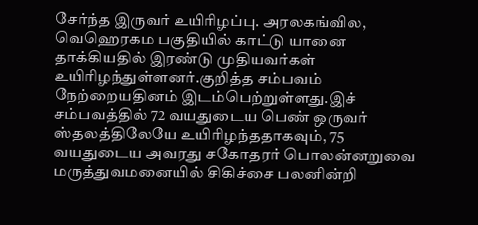சேர்ந்த இருவர் உயிரிழப்பு. அரலகங்வில, வெஹெரகம பகுதியில் காட்டு யானை தாக்கியதில் இரண்டு முதியவர்கள் உயிரிழந்துள்ளனர்.குறித்த சம்பவம் நேற்றையதினம் இடம்பெற்றுள்ளது.இச் சம்பவத்தில் 72 வயதுடைய பெண் ஒருவர் ஸ்தலத்திலேயே உயிரிழந்ததாகவும், 75 வயதுடைய அவரது சகோதரர் பொலன்னறுவை மருத்துவமனையில் சிகிச்சை பலனின்றி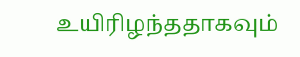உயிரிழந்ததாகவும்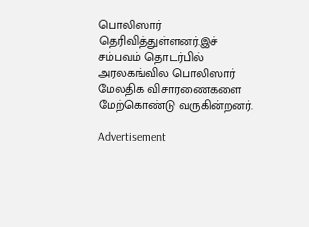பொலிஸார் தெரிவித்துள்ளனர்.இச் சம்பவம் தொடர்பில் அரலகங்வில பொலிஸார் மேலதிக விசாரணைகளை மேற்கொண்டு வருகின்றனர்.

Advertisement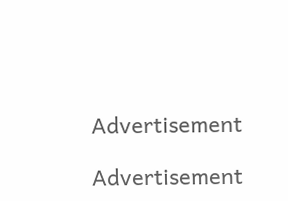Advertisement

Advertisement